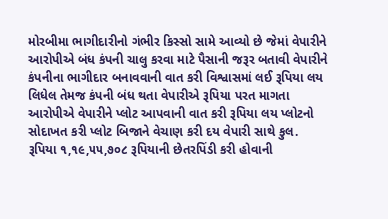મોરબીમા ભાગીદારીનો ગંભીર કિસ્સો સામે આવ્યો છે જેમાં વેપારીને આરોપીએ બંધ કંપની ચાલુ કરવા માટે પૈસાની જરૂર બતાવી વેપારીને કંપનીના ભાગીદાર બનાવવાની વાત કરી વિશ્વાસમાં લઈ રૂપિયા લય લિધેલ તેમજ કંપની બંધ થતા વેપારીએ રૂપિયા પરત માગતા આરોપીએ વેપારીને પ્લોટ આપવાની વાત કરી રૂપિયા લય પ્લોટનો સોદાખત કરી પ્લોટ બિજાને વેચાણ કરી દય વેપારી સાથે કુલ. રૂપિયા ૧,૧૯,૫૫,૭૦૮ રૂપિયાની છેતરપિંડી કરી હોવાની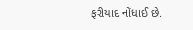ફરીયાદ નોંધાઈ છે.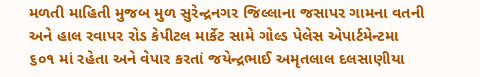મળતી માહિતી મુજબ મુળ સુરેન્દ્રનગર જિલ્લાના જસાપર ગામના વતની અને હાલ રવાપર રોડ કેપીટલ માર્કેટ સામે ગોલ્ડ પેલેસ એપાર્ટમેન્ટમા ૬૦૧ માં રહેતા અને વેપાર કરતાં જયેન્દ્રભાઈ અમૃતલાલ દલસાણીયા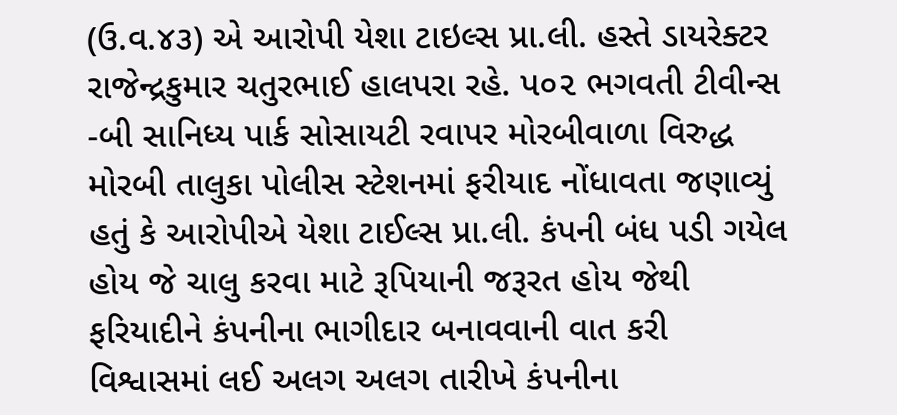(ઉ.વ.૪૩) એ આરોપી યેશા ટાઇલ્સ પ્રા.લી. હસ્તે ડાયરેક્ટર રાજેન્દ્રકુમાર ચતુરભાઈ હાલપરા રહે. પ૦૨ ભગવતી ટીવીન્સ -બી સાનિધ્ય પાર્ક સોસાયટી રવાપર મોરબીવાળા વિરુદ્ધ મોરબી તાલુકા પોલીસ સ્ટેશનમાં ફરીયાદ નોંધાવતા જણાવ્યું હતું કે આરોપીએ યેશા ટાઈલ્સ પ્રા.લી. કંપની બંધ પડી ગયેલ હોય જે ચાલુ કરવા માટે રૂપિયાની જરૂરત હોય જેથી ફરિયાદીને કંપનીના ભાગીદાર બનાવવાની વાત કરી વિશ્વાસમાં લઈ અલગ અલગ તારીખે કંપનીના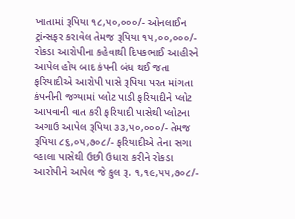ખાતામાં રૂપિયા ૧૮,૫૦,૦૦૦/- ઓનલાઈન ટ્રાંન્સફર કરાવેલ તેમજ રૂપિયા ૧૫,૦૦,૦૦૦/- રોકડા આરોપીના કહેવાથી દિપકભાઈ આહીરને આપેલ હોય બાદ કંપની બંધ થઈ જતા ફરિયાદીએ આરોપી પાસે રૂપિયા પરત માંગતા કંપનીની જગ્યામાં પ્લોટ પાડી ફરિયાદીને પ્લોટ આપવાની વાત કરી ફરિયાદી પાસેથી પ્લોટના અગાઉ આપેલ રૂપિયા ૩૩,૫૦,૦૦૦/- તેમજ રૂપિયા ૮૬,૦૫,૭૦૮/- ફરિયાદીએ તેના સગા વ્હાલા પાસેથી ઉછી ઉધારા કરીને રોકડા આરોપીને આપેલ જે કુલ રૂ. ૧,૧૯,૫૫,૭૦૮/-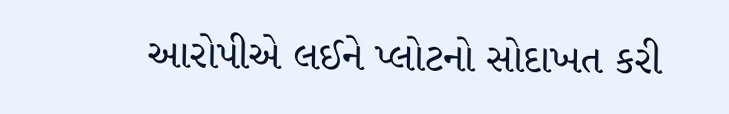આરોપીએ લઈને પ્લોટનો સોદાખત કરી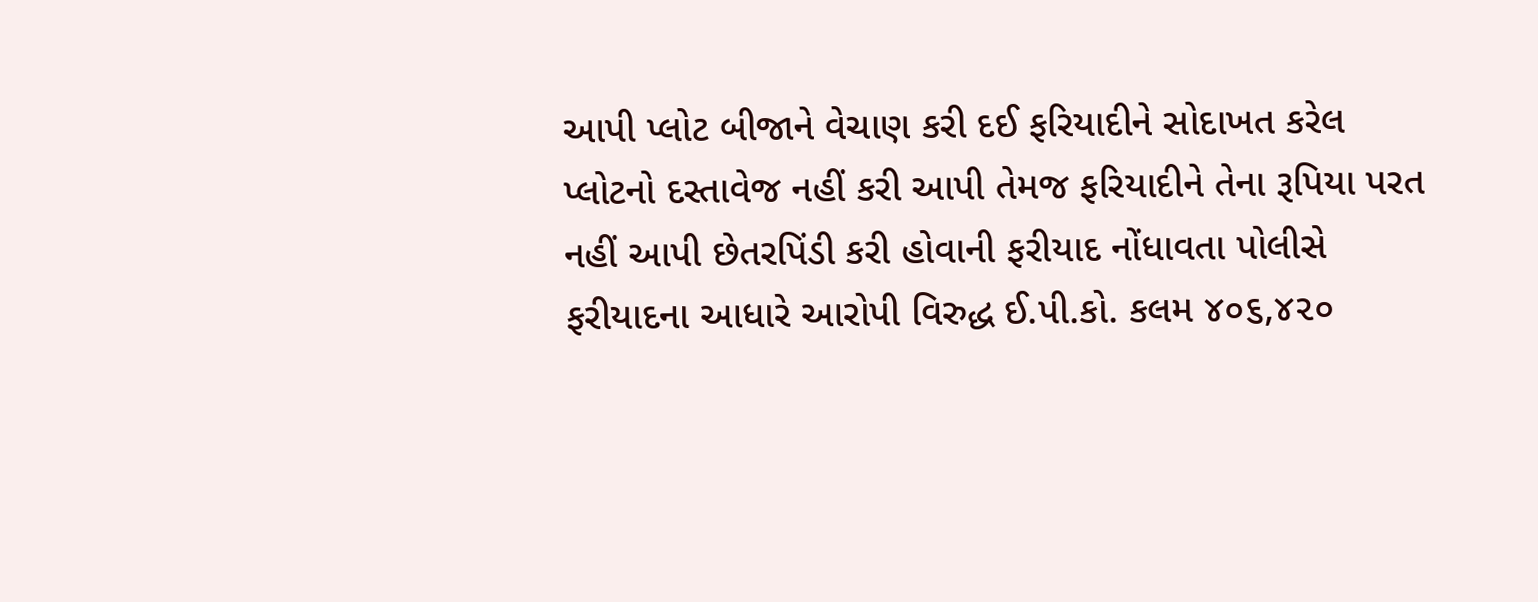આપી પ્લોટ બીજાને વેચાણ કરી દઈ ફરિયાદીને સોદાખત કરેલ પ્લોટનો દસ્તાવેજ નહીં કરી આપી તેમજ ફરિયાદીને તેના રૂપિયા પરત નહીં આપી છેતરપિંડી કરી હોવાની ફરીયાદ નોંધાવતા પોલીસે ફરીયાદના આધારે આરોપી વિરુદ્ધ ઈ.પી.કો. કલમ ૪૦૬,૪૨૦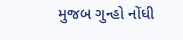મુજબ ગુન્હો નોંધી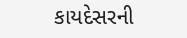કાયદેસરની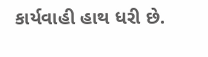કાર્યવાહી હાથ ધરી છે.